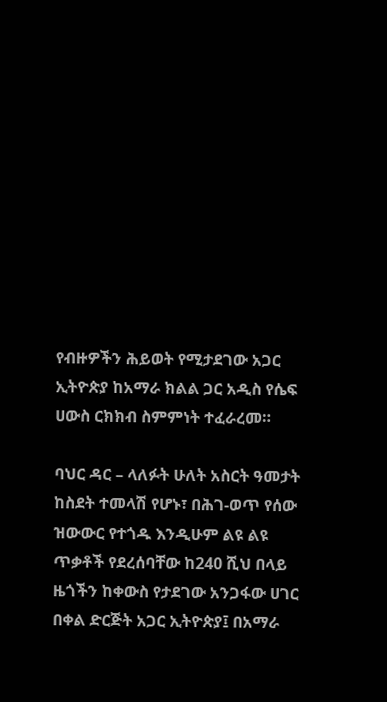የብዙዎችን ሕይወት የሚታደገው አጋር ኢትዮጵያ ከአማራ ክልል ጋር አዲስ የሴፍ ሀውስ ርክክብ ስምምነት ተፈራረመ።

ባህር ዳር – ላለፉት ሁለት አስርት ዓመታት ከስደት ተመላሽ የሆኑ፣ በሕገ-ወጥ የሰው ዝውውር የተጎዱ እንዲሁም ልዩ ልዩ ጥቃቶች የደረሰባቸው ከ240 ሺህ በላይ ዜጎችን ከቀውስ የታደገው አንጋፋው ሀገር በቀል ድርጅት አጋር ኢትዮጵያ፤ በአማራ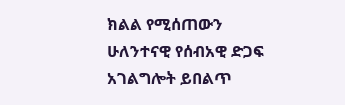ክልል የሚሰጠውን ሁለንተናዊ የሰብአዊ ድጋፍ አገልግሎት ይበልጥ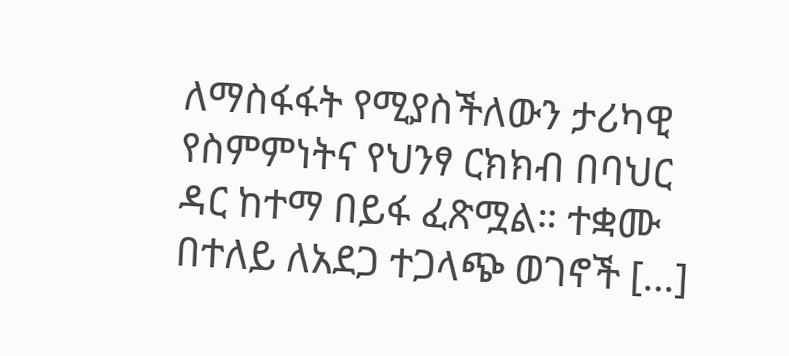ለማስፋፋት የሚያስችለውን ታሪካዊ የስምምነትና የህንፃ ርክክብ በባህር ዳር ከተማ በይፋ ፈጽሟል። ተቋሙ በተለይ ለአደጋ ተጋላጭ ወገኖች […]